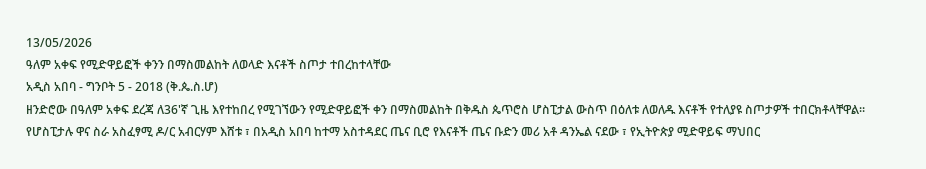13/05/2026
ዓለም አቀፍ የሚድዋይፎች ቀንን በማስመልከት ለወላድ እናቶች ስጦታ ተበረከተላቸው
አዲስ አበባ - ግንቦት 5 - 2018 (ቅ.ጴ.ስ.ሆ)
ዘንድሮው በዓለም አቀፍ ደረጃ ለ36'ኛ ጊዜ እየተከበረ የሚገኘውን የሚድዋይፎች ቀን በማስመልከት በቅዱስ ጴጥሮስ ሆስፒታል ውስጥ በዕለቱ ለወለዱ እናቶች የተለያዩ ስጦታዎች ተበርክቶላቸዋል።
የሆስፒታሉ ዋና ስራ አስፈፃሚ ዶ/ር አብርሃም እሸቱ ፣ በአዲስ አበባ ከተማ አስተዳደር ጤና ቢሮ የእናቶች ጤና ቡድን መሪ አቶ ዳንኤል ናደው ፣ የኢትዮጵያ ሚድዋይፍ ማህበር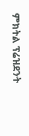ምክትል ፕሬዝደንት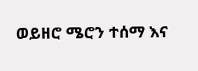ወይዘሮ ሜሮን ተሰማ እና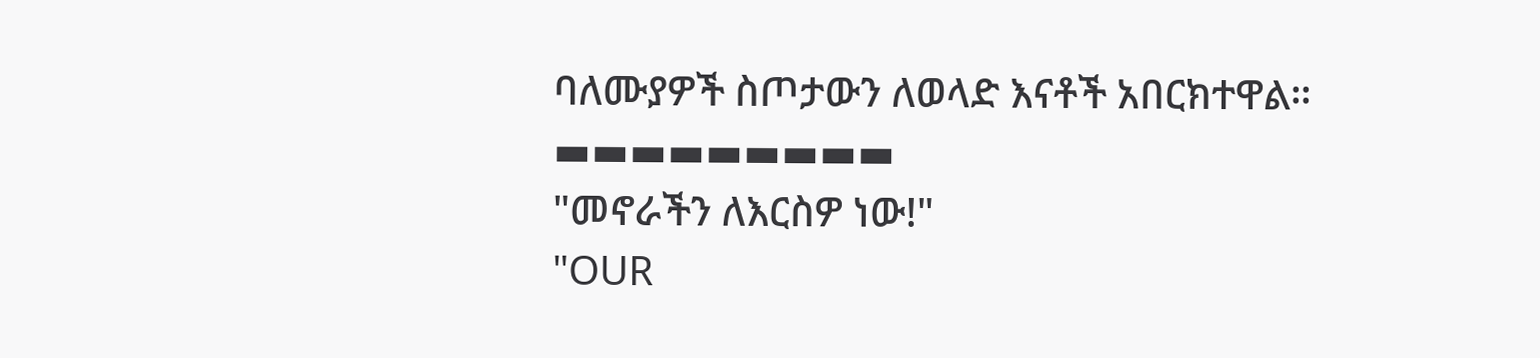ባለሙያዎች ስጦታውን ለወላድ እናቶች አበርክተዋል።
▬▬▬▬▬▬▬▬▬
"መኖራችን ለእርስዎ ነው!"
"OUR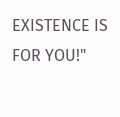EXISTENCE IS FOR YOU!"